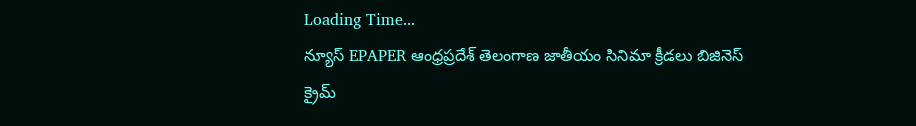Loading Time...
న్యూస్ EPAPER ఆంధ్రప్రదేశ్ తెలంగాణ జాతీయం సినిమా క్రీడలు బిజినెస్ క్రైమ్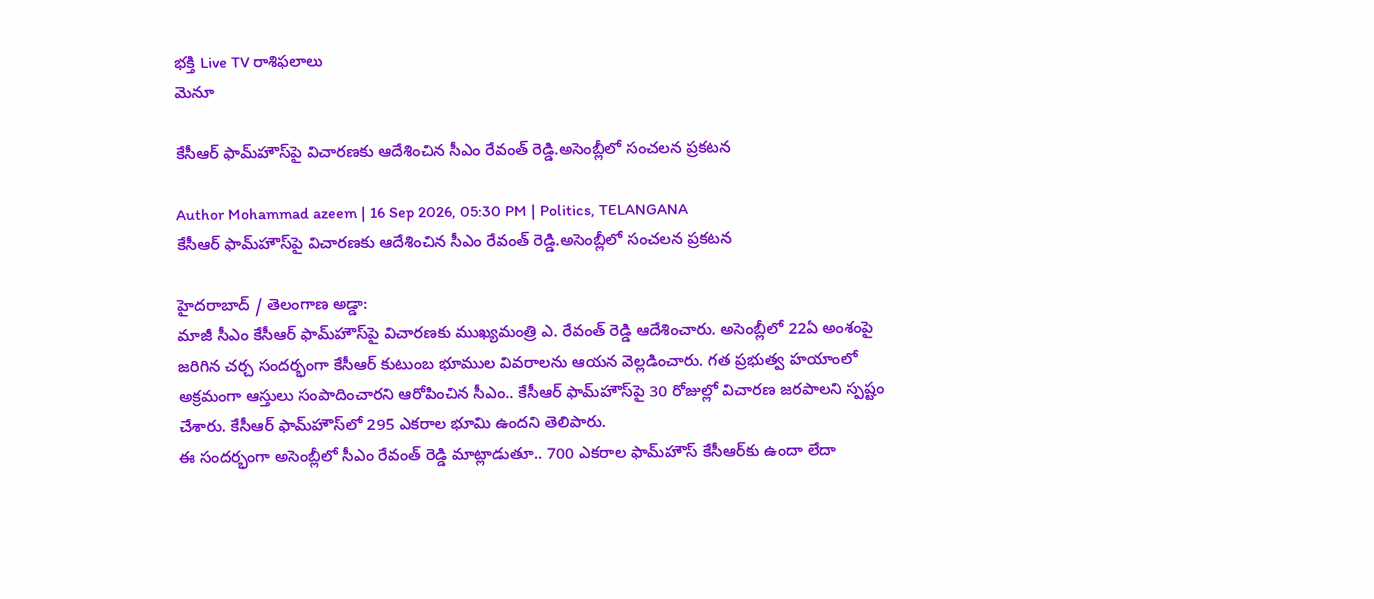భక్తి Live TV రాశిఫలాలు
మెనూ

కేసీఆర్ ఫామ్‌హౌస్‌పై విచారణకు ఆదేశించిన సీఎం రేవంత్ రెడ్డి.అసెంబ్లీలో సంచలన ప్రకటన

Author Mohammad azeem | 16 Sep 2026, 05:30 PM | Politics, TELANGANA
కేసీఆర్ ఫామ్‌హౌస్‌పై విచారణకు ఆదేశించిన సీఎం రేవంత్ రెడ్డి.అసెంబ్లీలో సంచలన ప్రకటన

హైదరాబాద్ / తెలంగాణ అడ్డా:
మాజీ సీఎం కేసీఆర్ ఫామ్‌హౌస్‌పై విచారణకు ముఖ్యమంత్రి ఎ. రేవంత్ రెడ్డి ఆదేశించారు. అసెంబ్లీలో 22ఏ అంశంపై జరిగిన చర్చ సందర్భంగా కేసీఆర్ కుటుంబ భూముల వివరాలను ఆయన వెల్లడించారు. గత ప్రభుత్వ హయాంలో అక్రమంగా ఆస్తులు సంపాదించారని ఆరోపించిన సీఎం.. కేసీఆర్ ఫామ్‌హౌస్‌పై 30 రోజుల్లో విచారణ జరపాలని స్పష్టం చేశారు. కేసీఆర్ ఫామ్‌హౌస్‌లో 295 ఎకరాల భూమి ఉందని తెలిపారు.
ఈ సందర్భంగా అసెంబ్లీలో సీఎం రేవంత్ రెడ్డి మాట్లాడుతూ.. 700 ఎకరాల ఫామ్‌హౌస్‌ కేసీఆర్‌కు ఉందా లేదా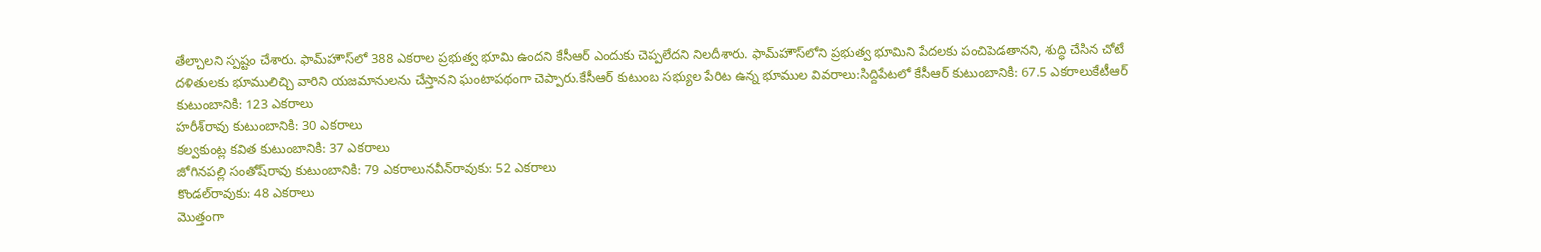తేల్చాలని స్పష్టం చేశారు. ఫామ్‌హౌస్‌లో 388 ఎకరాల ప్రభుత్వ భూమి ఉందని కేసీఆర్ ఎందుకు చెప్పలేదని నిలదీశారు. ఫామ్‌హౌస్‌లోని ప్రభుత్వ భూమిని పేదలకు పంచిపెడతానని, శుద్ధి చేసిన చోటే దళితులకు భూములిచ్చి వారిని యజమానులను చేస్తానని ఘంటాపథంగా చెప్పారు.కేసీఆర్ కుటుంబ సభ్యుల పేరిట ఉన్న భూముల వివరాలు:సిద్దిపేటలో కేసీఆర్ కుటుంబానికి: 67.5 ఎకరాలుకేటీఆర్ కుటుంబానికి: 123 ఎకరాలు
హరీశ్‌రావు కుటుంబానికి: 30 ఎకరాలు
కల్వకుంట్ల కవిత కుటుంబానికి: 37 ఎకరాలు
జోగినపల్లి సంతోష్‌రావు కుటుంబానికి: 79 ఎకరాలునవీన్‌రావుకు: 52 ఎకరాలు
కొండల్‌రావుకు: 48 ఎకరాలు
మొత్తంగా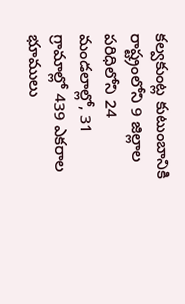కల్వకుంట్ల కుటుంబానికి రాష్ట్రంలోని 9 జిల్లాల పరిధిలోని 24 మండలాల్లో, 31 గ్రామాల్లో 439 ఎకరాల భూములు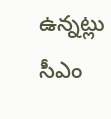ఉన్నట్లు సీఎం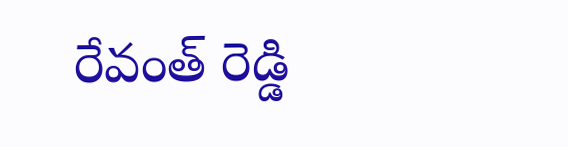రేవంత్ రెడ్డి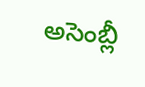అసెంబ్లీ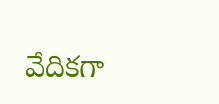వేదికగా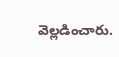వెల్లడించారు.